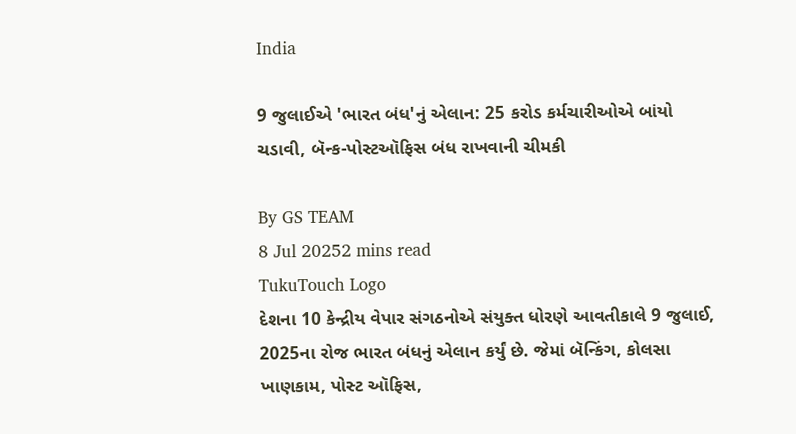India

9 જુલાઈએ 'ભારત બંધ'નું એલાન: 25 કરોડ કર્મચારીઓએ બાંયો ચડાવી, બૅન્ક-પોસ્ટઑફિસ બંધ રાખવાની ચીમકી

By GS TEAM
8 Jul 20252 mins read
TukuTouch Logo
દેશના 10 કેન્દ્રીય વેપાર સંગઠનોએ સંયુક્ત ધોરણે આવતીકાલે 9 જુલાઈ, 2025ના રોજ ભારત બંધનું એલાન કર્યું છે. જેમાં બૅન્કિંગ, કોલસા ખાણકામ, પોસ્ટ ઑફિસ,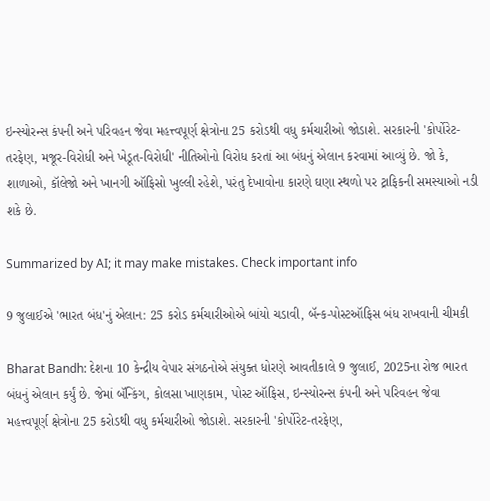ઇન્સ્યોરન્સ કંપની અને પરિવહન જેવા મહત્ત્વપૂર્ણ ક્ષેત્રોના 25 કરોડથી વધુ કર્મચારીઓ જોડાશે. સરકારની 'કોર્પોરેટ-તરફેણ, મજૂર-વિરોધી અને ખેડૂત-વિરોધી' નીતિઓનો વિરોધ કરતાં આ બંધનું એલાન કરવામાં આવ્યું છે. જો કે, શાળાઓ, કૉલેજો અને ખાનગી ઑફિસો ખુલ્લી રહેશે, પરંતુ દેખાવોના કારણે ઘણા સ્થળો પર ટ્રાફિકની સમસ્યાઓ નડી શકે છે.

Summarized by AI; it may make mistakes. Check important info

9 જુલાઈએ 'ભારત બંધ'નું એલાન: 25 કરોડ કર્મચારીઓએ બાંયો ચડાવી, બૅન્ક-પોસ્ટઑફિસ બંધ રાખવાની ચીમકી

Bharat Bandh: દેશના 10 કેન્દ્રીય વેપાર સંગઠનોએ સંયુક્ત ધોરણે આવતીકાલે 9 જુલાઈ, 2025ના રોજ ભારત બંધનું એલાન કર્યું છે. જેમાં બૅન્કિંગ, કોલસા ખાણકામ, પોસ્ટ ઑફિસ, ઇન્સ્યોરન્સ કંપની અને પરિવહન જેવા મહત્ત્વપૂર્ણ ક્ષેત્રોના 25 કરોડથી વધુ કર્મચારીઓ જોડાશે. સરકારની 'કોર્પોરેટ-તરફેણ,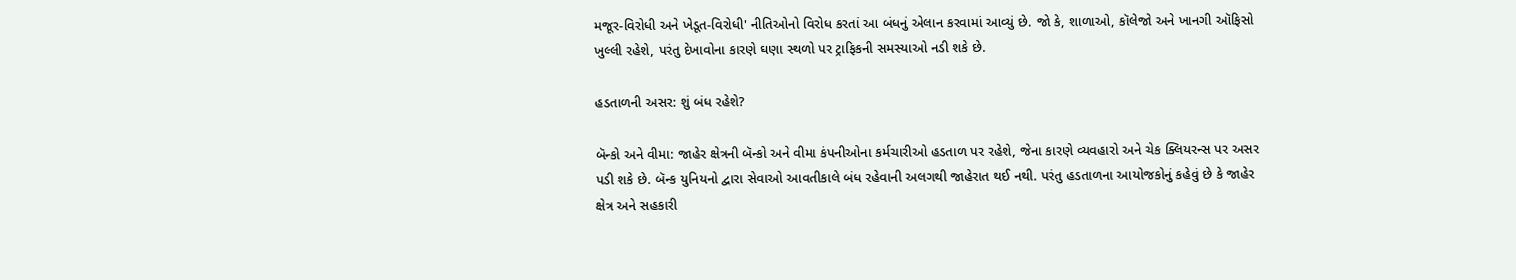મજૂર-વિરોધી અને ખેડૂત-વિરોધી' નીતિઓનો વિરોધ કરતાં આ બંધનું એલાન કરવામાં આવ્યું છે. જો કે, શાળાઓ, કૉલેજો અને ખાનગી ઑફિસો ખુલ્લી રહેશે, પરંતુ દેખાવોના કારણે ઘણા સ્થળો પર ટ્રાફિકની સમસ્યાઓ નડી શકે છે.

હડતાળની અસર: શું બંધ રહેશે?

બૅન્કો અને વીમા: જાહેર ક્ષેત્રની બૅન્કો અને વીમા કંપનીઓના કર્મચારીઓ હડતાળ પર રહેશે, જેના કારણે વ્યવહારો અને ચેક ક્લિયરન્સ પર અસર પડી શકે છે. બૅન્ક યુનિયનો દ્વારા સેવાઓ આવતીકાલે બંધ રહેવાની અલગથી જાહેરાત થઈ નથી. પરંતુ હડતાળના આયોજકોનું કહેવું છે કે જાહેર ક્ષેત્ર અને સહકારી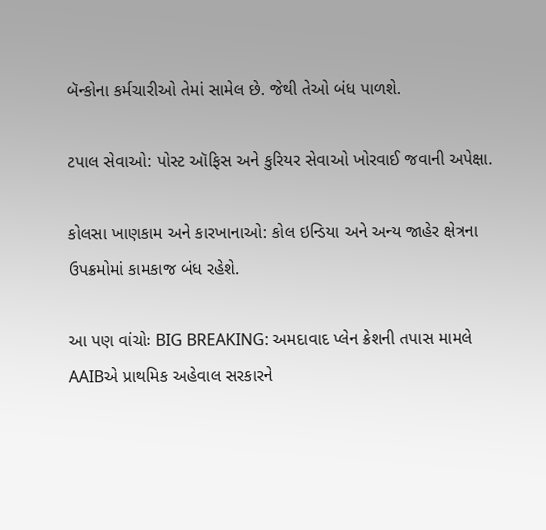બૅન્કોના કર્મચારીઓ તેમાં સામેલ છે. જેથી તેઓ બંધ પાળશે.

ટપાલ સેવાઓ: પોસ્ટ ઑફિસ અને કુરિયર સેવાઓ ખોરવાઈ જવાની અપેક્ષા.

કોલસા ખાણકામ અને કારખાનાઓ: કોલ ઇન્ડિયા અને અન્ય જાહેર ક્ષેત્રના ઉપક્રમોમાં કામકાજ બંધ રહેશે.

આ પણ વાંચોઃ BIG BREAKING: અમદાવાદ પ્લેન ક્રેશની તપાસ મામલે AAIBએ પ્રાથમિક અહેવાલ સરકારને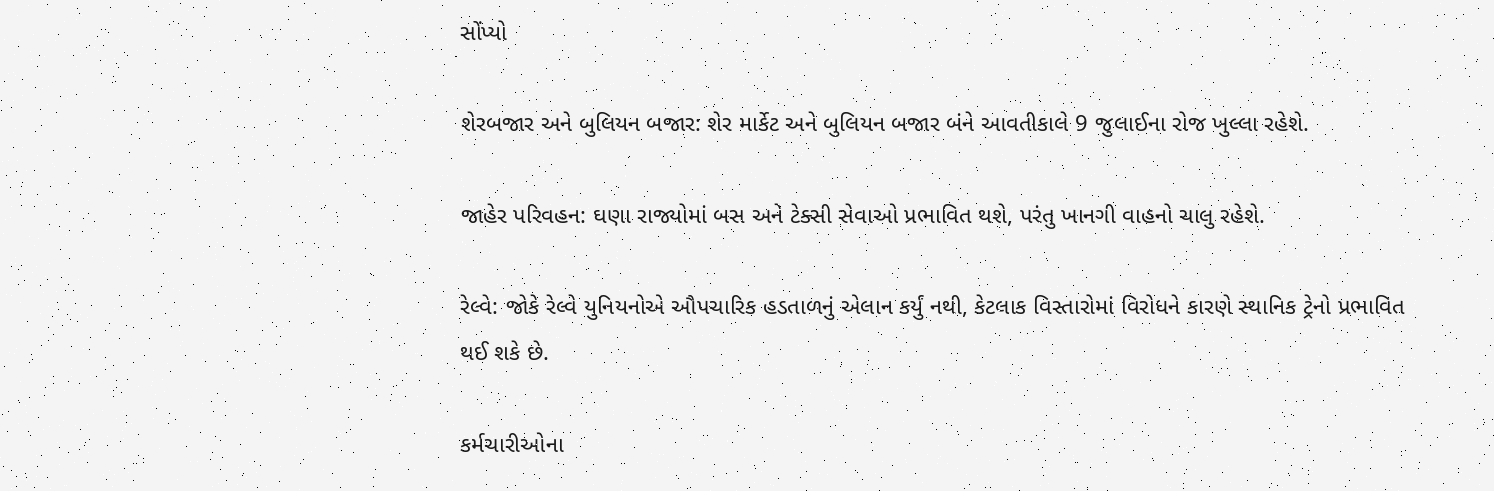સોંપ્યો

શેરબજાર અને બુલિયન બજાર: શેર માર્કેટ અને બુલિયન બજાર બંને આવતીકાલે 9 જુલાઈના રોજ ખુલ્લા રહેશે.

જાહેર પરિવહન: ઘણા રાજ્યોમાં બસ અને ટેક્સી સેવાઓ પ્રભાવિત થશે, પરંતુ ખાનગી વાહનો ચાલુ રહેશે.

રેલ્વે: જોકે રેલ્વે યુનિયનોએ ઔપચારિક હડતાળનું એલાન કર્યું નથી, કેટલાક વિસ્તારોમાં વિરોધને કારણે સ્થાનિક ટ્રેનો પ્રભાવિત થઈ શકે છે.

કર્મચારીઓના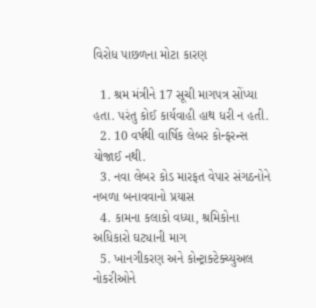વિરોધ પાછળના મોટા કારણ

  1. શ્રમ મંત્રીને 17 સૂચી માગપત્ર સોંપ્યા હતા. પરંતુ કોઈ કાર્યવાહી હાથ ધરી ન હતી.
  2. 10 વર્ષથી વાર્ષિક લેબર કોન્ફરન્સ યોજાઈ નથી.
  3. નવા લેબર કોડ મારફત વેપાર સંગઠનોને નબળા બનાવવાનો પ્રયાસ
  4. કામના કલાકો વધ્યા, શ્રમિકોના અધિકારો ઘટ્યાની માગ
  5. ખાનગીકરણ અને કોન્ટ્રાક્ટેક્ચ્યુઅલ નોકરીઓને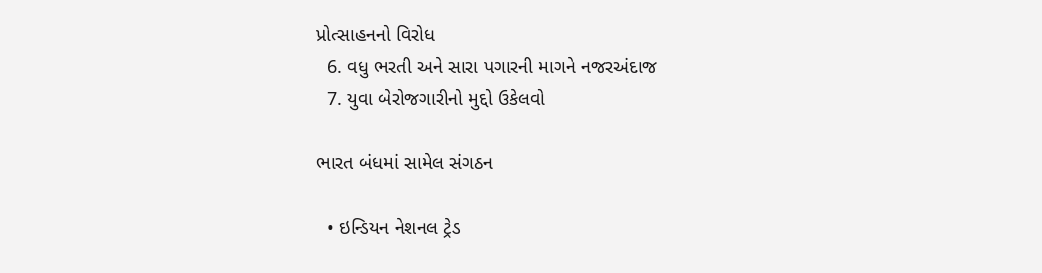પ્રોત્સાહનનો વિરોધ
  6. વધુ ભરતી અને સારા પગારની માગને નજરઅંદાજ
  7. યુવા બેરોજગારીનો મુદ્દો ઉકેલવો

ભારત બંધમાં સામેલ સંગઠન

  • ઇન્ડિયન નેશનલ ટ્રેડ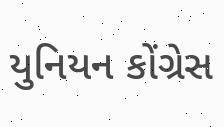યુનિયન કોંગ્રેસ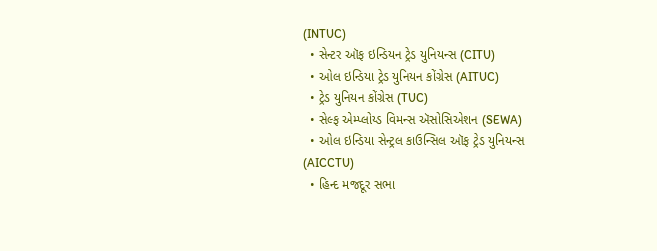(INTUC)
  • સેન્ટર ઑફ ઇન્ડિયન ટ્રેડ યુનિયન્સ (CITU)
  • ઓલ ઇન્ડિયા ટ્રેડ યુનિયન કોંગ્રેસ (AITUC)
  • ટ્રેડ યુનિયન કોંગ્રેસ (TUC)
  • સેલ્ફ એમ્પ્લોય્ડ વિમન્સ ઍસોસિએશન (SEWA)
  • ઓલ ઇન્ડિયા સેન્ટ્રલ કાઉન્સિલ ઑફ ટ્રેડ યુનિયન્સ (AICCTU)
  • હિન્દ મજદૂર સભા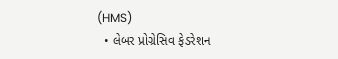(HMS)
  • લેબર પ્રોગ્રેસિવ ફેડરેશન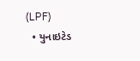(LPF)
  • યુનાઇટેડ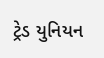ટ્રેડ યુનિયન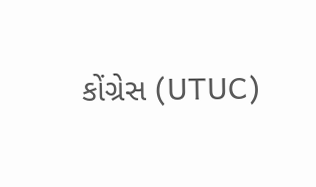કોંગ્રેસ (UTUC)